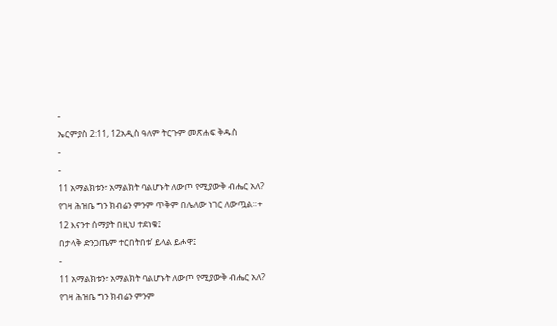-
ኤርምያስ 2:11, 12አዲስ ዓለም ትርጉም መጽሐፍ ቅዱስ
-
-
11 አማልክቱን፣ አማልክት ባልሆኑት ለውጦ የሚያውቅ ብሔር አለ?
የገዛ ሕዝቤ ግን ክብሬን ምንም ጥቅም በሌለው ነገር ለውጧል።+
12 እናንተ ሰማያት በዚህ ተደነቁ፤
በታላቅ ድንጋጤም ተርበትበቱ’ ይላል ይሖዋ፤
-
11 አማልክቱን፣ አማልክት ባልሆኑት ለውጦ የሚያውቅ ብሔር አለ?
የገዛ ሕዝቤ ግን ክብሬን ምንም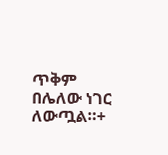ጥቅም በሌለው ነገር ለውጧል።+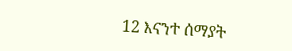12 እናንተ ሰማያት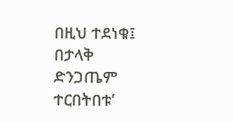በዚህ ተደነቁ፤
በታላቅ ድንጋጤም ተርበትበቱ’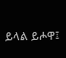ይላል ይሖዋ፤